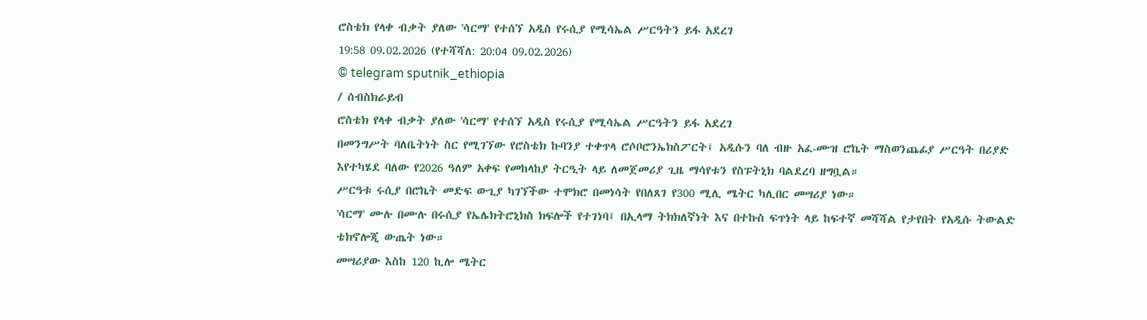ሮስቴክ የላቀ ብቃት ያለው 'ሳርማ' የተሰኘ አዲስ የሩሲያ የሚሳኤል ሥርዓትን ይፋ አደረገ
19:58 09.02.2026 (የተሻሻለ: 20:04 09.02.2026)
© telegram sputnik_ethiopia
/ ሰብስክራይብ
ሮስቴክ የላቀ ብቃት ያለው 'ሳርማ' የተሰኘ አዲስ የሩሲያ የሚሳኤል ሥርዓትን ይፋ አደረገ
በመንግሥት ባለቤትነት ስር የሚገኘው የሮስቴክ ኩባንያ ተቀጥላ ሮሶቦሮንኤክስፖርት፤ አዲሱን ባለ ብዙ አፈ-ሙዝ ሮኬት ማስወንጨፊያ ሥርዓት በሪያድ እየተካሄደ ባለው የ2026 ዓለም አቀፍ የመከላከያ ትርዒት ላይ ለመጀመሪያ ጊዜ ማሳየቱን የስፑትኒክ ባልደረባ ዘግቧል።
ሥርዓቱ ሩሲያ በሮኬት መድፍ ውጊያ ካገኘችው ተሞክሮ በመነሳት የበለጸገ የ300 ሚሊ ሜትር ካሊበር መሣሪያ ነው።
'ሳርማ' ሙሉ በሙሉ በሩሲያ የኤሌክትሮኒክስ ክፍሎች የተገነባ፤ በኢላማ ትክክለኛነት እና በተኩስ ፍጥነት ላይ ከፍተኛ መሻሻል የታየበት የአዲሱ ትውልድ ቴክኖሎጂ ውጤት ነው።
መሣሪያው እስከ 120 ኪሎ ሜትር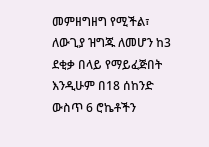መምዘግዘግ የሚችል፣ ለውጊያ ዝግጁ ለመሆን ከ3 ደቂቃ በላይ የማይፈጅበት እንዲሁም በ18 ሰከንድ ውስጥ 6 ሮኬቶችን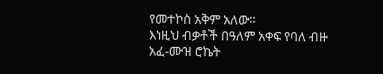የመተኮስ አቅም አለው።
እነዚህ ብቃቶች በዓለም አቀፍ የባለ ብዙ አፈ-ሙዝ ሮኬት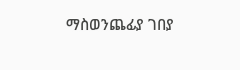ማስወንጨፊያ ገበያ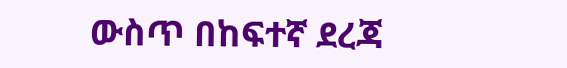ውስጥ በከፍተኛ ደረጃ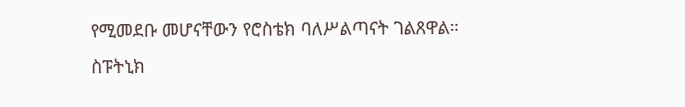የሚመደቡ መሆናቸውን የሮስቴክ ባለሥልጣናት ገልጸዋል።
ስፑትኒክ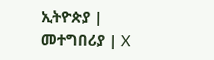ኢትዮጵያ | መተግበሪያ | X